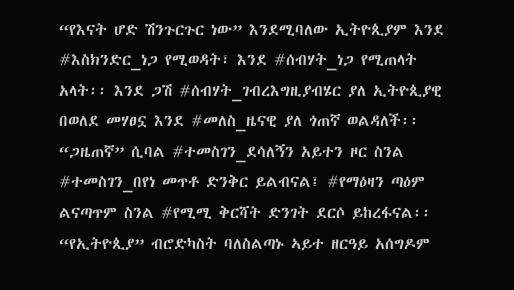“የእናት ሆድ ሽንጉርጉር ነው” እንደሚባለው ኢትዮጲያም እንደ #እስክንድር_ነጋ የሚወዳት፣ እንደ #ሰብሃት_ነጋ የሚጠላት አላት፡፡ እንደ ጋሽ #ሰብሃት_ገብረእግዚያብሄር ያለ ኢትዮጲያዊ በወለደ መሃፀኗ እንደ #መለስ_ዜናዊ ያለ ጎጠኛ ወልዳለች፡፡ “ጋዜጠኛ” ሲባል #ተመስገን_ደሳለኝን አይተን ዞር ስንል #ተመስገን_በየነ መጥቶ ድንቅር ይልብናል፤ #የማዕዛን ጣዕም ልናጣጥም ስንል #የሚሚ ቅርሻት ድንገት ደርሶ ይከረፋናል፡፡ “የኢትዮጲያ” ብሮድካስት ባለስልጣኑ ኣይተ ዘርዓይ አሰግዶም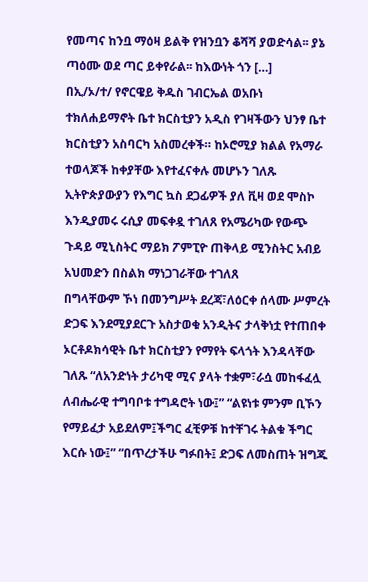የመጣና ከንቧ ማዕዛ ይልቅ የዝንቧን ቆሻሻ ያወድሳል፡፡ ያኔ ጣዕሙ ወደ ጣር ይቀየራል፡፡ ከእውነት ጎን […]
በኢ/ኦ/ተ/ የኖርዌይ ቅዱስ ገብርኤል ወአቡነ ተክለሐይማኖት ቤተ ክርስቲያን አዲስ የገዛችውን ህንፃ ቤተ ክርስቲያን አስባርካ አስመረቀች። ከኦሮሚያ ክልል የአማራ ተወላጆች ከቀያቸው እየተፈናቀሉ መሆኑን ገለጹ ኢትዮጵያውያን የእግር ኳስ ደጋፊዎች ያለ ቪዛ ወደ ሞስኮ እንዲያመሩ ሩሲያ መፍቀዷ ተገለጸ የአሜሪካው የውጭ ጉዳይ ሚኒስትር ማይክ ፖምፒዮ ጠቅላይ ሚንስትር አብይ አህመድን በስልክ ማነጋገራቸው ተገለጸ
በግላቸውም ኾነ በመንግሥት ደረጃ፣ለዕርቀ ሰላሙ ሥምረት ድጋፍ እንደሚያደርጉ አስታወቁ አንዲትና ታላቅነቷ የተጠበቀ ኦርቶዶክሳዊት ቤተ ክርስቲያን የማየት ፍላጎት እንዳላቸው ገለጹ “ለአንድነት ታሪካዊ ሚና ያላት ተቋም፣ራሷ መከፋፈሏ ለብሔራዊ ተግባቦቱ ተግዳሮት ነው፤” “ልዩነቱ ምንም ቢኾን የማይፈታ አይደለም፤ችግር ፈቺዎቹ ከተቸገሩ ትልቁ ችግር እርሱ ነው፤” “በጥረታችሁ ግፉበት፤ ድጋፍ ለመስጠት ዝግጁ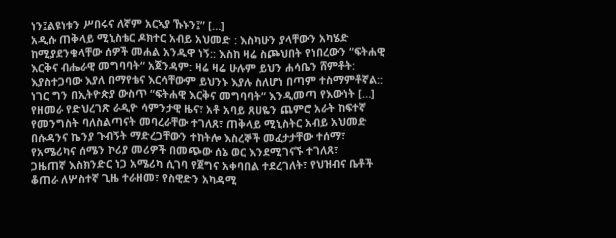ነን፤ልዩነቱን ሥበሩና ለኛም አርኣያ ኹኑን፤” […]
አዲሱ ጠቅላይ ሚኒስቴር ዶክተር አብይ አህመድ : እስካሁን ያላቸውን አካሄድ ከሚያደንቁላቸው ሰዎች መሐል አንዱዋ ነኝ:: እስከ ዛሬ ስጮህበት የነበረውን “ፍትሐዊ እርቅና ብሔራዊ መግባባት“ አጀንዳም: ዛሬ ዛሬ ሁሉም ይህን ሐሳቤን ሸምቶት: እያስተጋባው እያለ በማየቴና እርሳቸውም ይህንኑ እያሉ ስለሆነ በጣም ተስማምቶኛል:: ነገር ግን በኢትዮጵያ ውስጥ “ፍትሐዊ እርቅና መግባባት“ እንዲመጣ የእውነት […]
የዘመራ የድህረገጽ ራዲዮ ሳምንታዊ ዜና፣ አቶ አባይ ጸሀዬን ጨምሮ አራት ከፍተኛ የመንግስት ባለስልጣናት መባረራቸው ተገለጸ፣ ጠቅላይ ሚኒስትር አብይ አህመድ በሱዳንና ኬንያ ጉብኝት ማድረጋቸውን ተከትሎ እስረኞች መፈታታቸው ተሰማ፣ የአሜሪካና ሰሜን ኮሪያ መሪዎች በመጭው ሰኔ ወር እንደሚገናኙ ተገለጸ፣
ጋዜጠኛ እስክንድር ነጋ አሜሪካ ሲገባ የጀግና አቀባበል ተደረገለት፣ የህዝብና ቤቶች ቆጠራ ለሦስተኛ ጊዜ ተራዘመ፣ የስዊድን አካዳሚ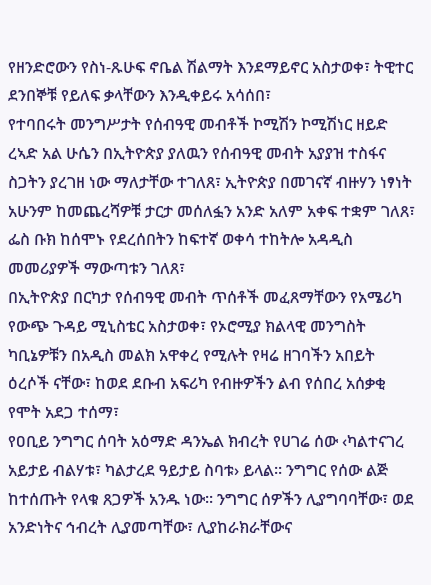የዘንድሮውን የስነ-ጹሁፍ ኖቤል ሽልማት እንደማይኖር አስታወቀ፣ ትዊተር ደንበኞቹ የይለፍ ቃላቸውን እንዲቀይሩ አሳሰበ፣
የተባበሩት መንግሥታት የሰብዓዊ መብቶች ኮሚሽን ኮሚሽነር ዘይድ ረኣድ አል ሁሴን በኢትዮጵያ ያለዉን የሰብዓዊ መብት አያያዝ ተስፋና ስጋትን ያረገዘ ነው ማለታቸው ተገለጸ፣ ኢትዮጵያ በመገናኛ ብዙሃን ነፃነት አሁንም ከመጨረሻዎቹ ታርታ መሰለፏን አንድ አለም አቀፍ ተቋም ገለጸ፣ ፌስ ቡክ ከሰሞኑ የደረሰበትን ከፍተኛ ወቀሳ ተከትሎ አዳዲስ መመሪያዎች ማውጣቱን ገለጸ፣
በኢትዮጵያ በርካታ የሰብዓዊ መብት ጥሰቶች መፈጸማቸውን የአሜሪካ የውጭ ጉዳይ ሚኒስቴር አስታወቀ፣ የኦሮሚያ ክልላዊ መንግስት ካቢኔዎቹን በአዲስ መልክ አዋቀረ የሚሉት የዛሬ ዘገባችን አበይት ዕረሶች ናቸው፣ ከወደ ደቡብ አፍሪካ የብዙዎችን ልብ የሰበረ አሰቃቂ የሞት አደጋ ተሰማ፣
የዐቢይ ንግግር ሰባት አዕማድ ዳንኤል ክብረት የሀገሬ ሰው ‹ካልተናገረ አይታይ ብልሃቱ፣ ካልታረደ ዓይታይ ስባቱ› ይላል፡፡ ንግግር የሰው ልጅ ከተሰጡት የላቁ ጸጋዎች አንዱ ነው፡፡ ንግግር ሰዎችን ሊያግባባቸው፣ ወደ አንድነትና ኅብረት ሊያመጣቸው፣ ሊያከራክራቸውና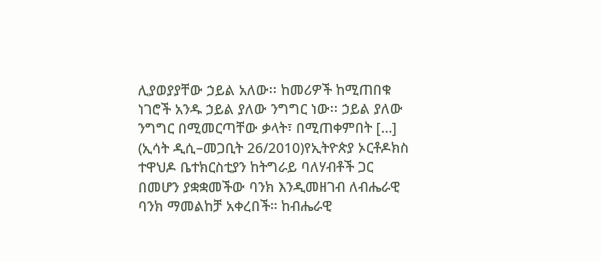ሊያወያያቸው ኃይል አለው፡፡ ከመሪዎች ከሚጠበቁ ነገሮች አንዱ ኃይል ያለው ንግግር ነው፡፡ ኃይል ያለው ንግግር በሚመርጣቸው ቃላት፣ በሚጠቀምበት […]
(ኢሳት ዲሲ–መጋቢት 26/2010)የኢትዮጵያ ኦርቶዶክስ ተዋህዶ ቤተክርስቲያን ከትግራይ ባለሃብቶች ጋር በመሆን ያቋቋመችው ባንክ እንዲመዘገብ ለብሔራዊ ባንክ ማመልከቻ አቀረበች። ከብሔራዊ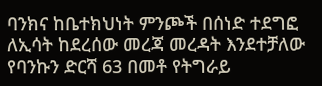ባንክና ከቤተክህነት ምንጮች በሰነድ ተደግፎ ለኢሳት ከደረሰው መረጃ መረዳት እንደተቻለው የባንኩን ድርሻ 63 በመቶ የትግራይ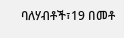ባለሃብቶች፣19 በመቶ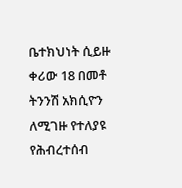ቤተክህነት ሲይዙ ቀሪው 18 በመቶ ትንንሽ አክሲዮን ለሚገዙ የተለያዩ የሕብረተሰብ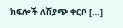ክፍሎች ለሽያጭ ቀርቦ […]